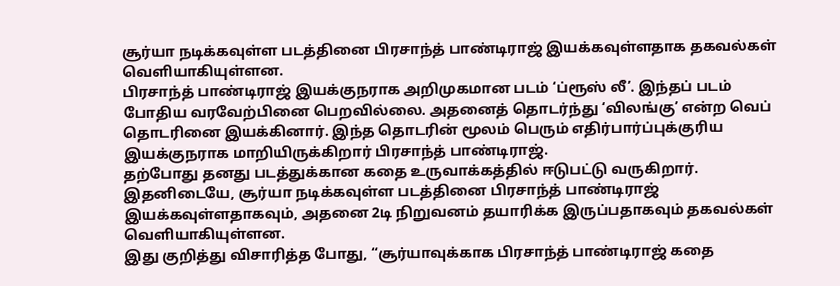சூர்யா நடிக்கவுள்ள படத்தினை பிரசாந்த் பாண்டிராஜ் இயக்கவுள்ளதாக தகவல்கள் வெளியாகியுள்ளன.
பிரசாந்த் பாண்டிராஜ் இயக்குநராக அறிமுகமான படம் ‘ப்ரூஸ் லீ’. இந்தப் படம் போதிய வரவேற்பினை பெறவில்லை. அதனைத் தொடர்ந்து ‘விலங்கு’ என்ற வெப் தொடரினை இயக்கினார். இந்த தொடரின் மூலம் பெரும் எதிர்பார்ப்புக்குரிய இயக்குநராக மாறியிருக்கிறார் பிரசாந்த் பாண்டிராஜ்.
தற்போது தனது படத்துக்கான கதை உருவாக்கத்தில் ஈடுபட்டு வருகிறார். இதனிடையே, சூர்யா நடிக்கவுள்ள படத்தினை பிரசாந்த் பாண்டிராஜ் இயக்கவுள்ளதாகவும், அதனை 2டி நிறுவனம் தயாரிக்க இருப்பதாகவும் தகவல்கள் வெளியாகியுள்ளன.
இது குறித்து விசாரித்த போது, “சூர்யாவுக்காக பிரசாந்த் பாண்டிராஜ் கதை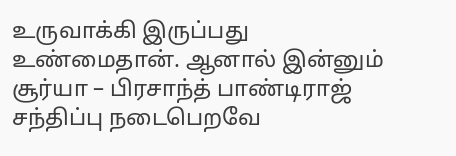உருவாக்கி இருப்பது உண்மைதான். ஆனால் இன்னும் சூர்யா – பிரசாந்த் பாண்டிராஜ் சந்திப்பு நடைபெறவே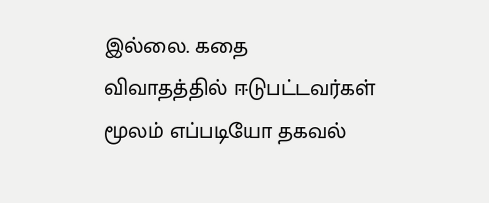இல்லை. கதை விவாதத்தில் ஈடுபட்டவர்கள் மூலம் எப்படியோ தகவல்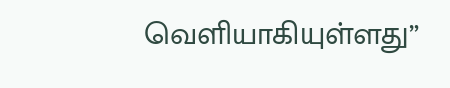வெளியாகியுள்ளது”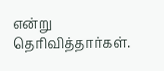என்று தெரிவித்தார்கள்.